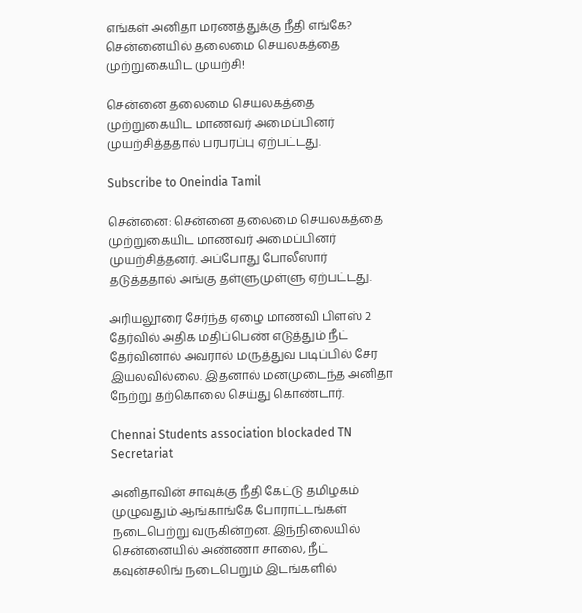எங்கள் அனிதா மரணத்துக்கு நீதி எங்கே? சென்னையில் தலைமை செயலகத்தை முற்றுகையிட முயற்சி!

சென்னை தலைமை செயலகத்தை முற்றுகையிட மாணவர் அமைப்பினர் முயற்சித்ததால் பரபரப்பு ஏற்பட்டது.

Subscribe to Oneindia Tamil

சென்னை: சென்னை தலைமை செயலகத்தை முற்றுகையிட மாணவர் அமைப்பினர் முயற்சித்தனர். அப்போது போலீஸார் தடுத்ததால் அங்கு தள்ளுமுள்ளு ஏற்பட்டது.

அரியலூரை சேர்ந்த ஏழை மாணவி பிளஸ் 2 தேர்வில் அதிக மதிப்பெண் எடுத்தும் நீட் தேர்வினால் அவரால் மருத்துவ படிப்பில் சேர இயலவில்லை. இதனால் மனமுடைந்த அனிதா நேற்று தற்கொலை செய்து கொண்டார்.

Chennai Students association blockaded TN Secretariat

அனிதாவின் சாவுக்கு நீதி கேட்டு தமிழகம் முழுவதும் ஆங்காங்கே போராட்டங்கள் நடைபெற்று வருகின்றன. இந்நிலையில் சென்னையில் அண்ணா சாலை, நீட் கவுன்சலிங் நடைபெறும் இடங்களில்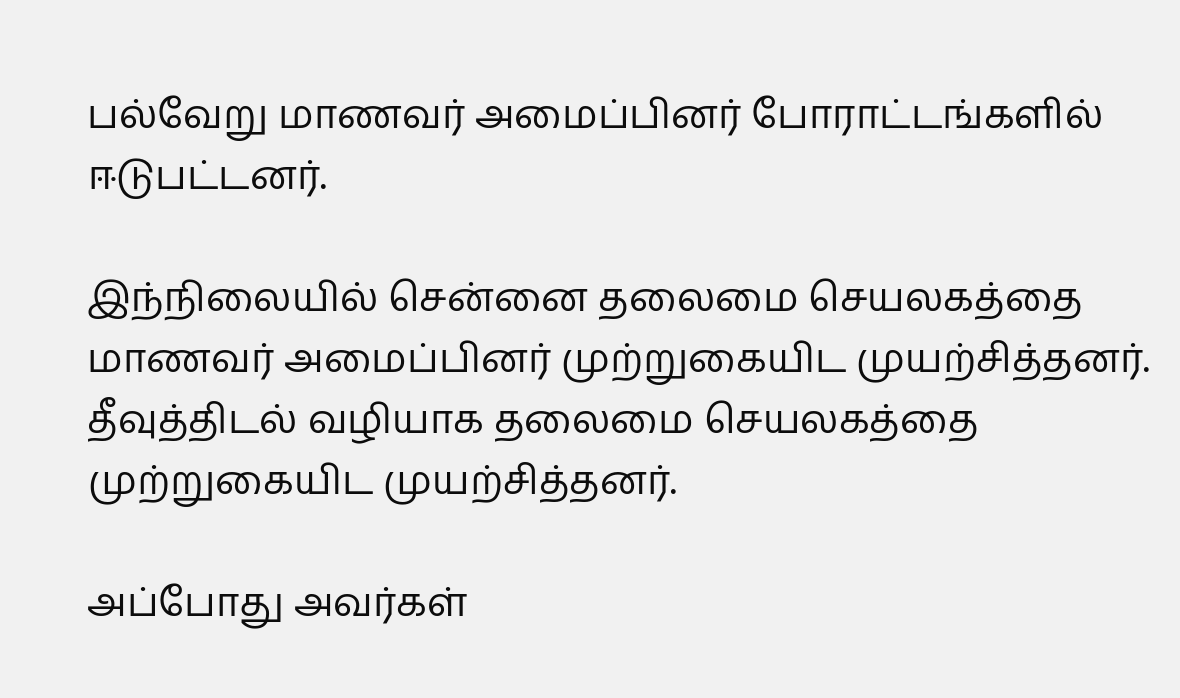பல்வேறு மாணவர் அமைப்பினர் போராட்டங்களில் ஈடுபட்டனர்.

இந்நிலையில் சென்னை தலைமை செயலகத்தை மாணவர் அமைப்பினர் முற்றுகையிட முயற்சித்தனர். தீவுத்திடல் வழியாக தலைமை செயலகத்தை முற்றுகையிட முயற்சித்தனர்.

அப்போது அவர்கள்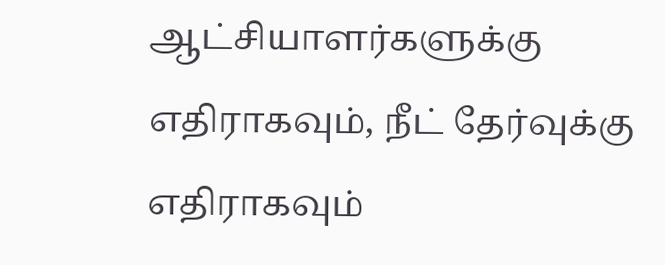ஆட்சியாளர்களுக்கு எதிராகவும், நீட் தேர்வுக்கு எதிராகவும்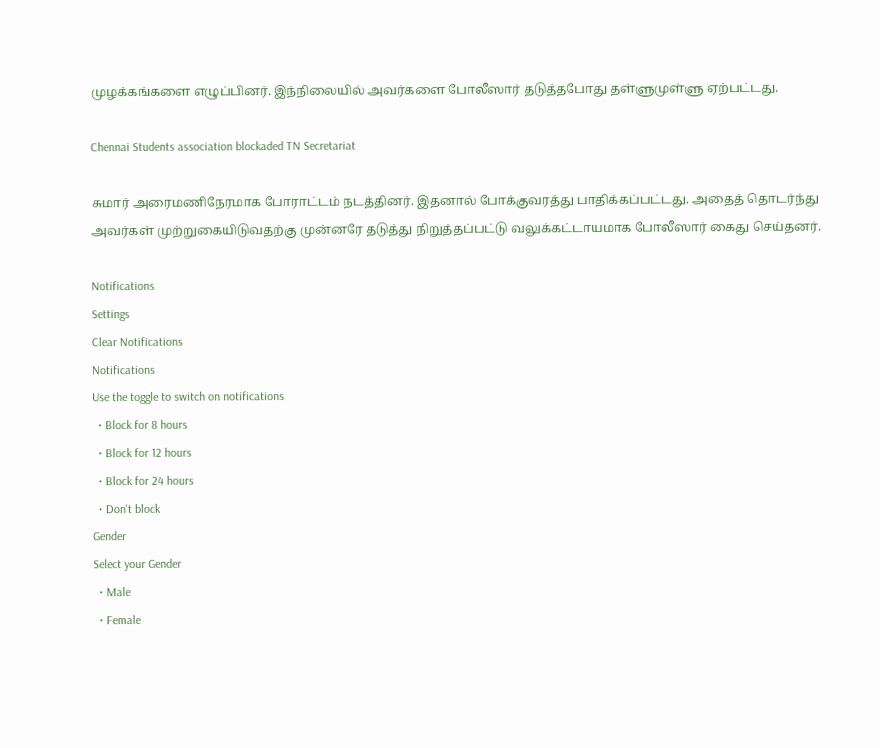முழக்கங்களை எழுப்பினர். இந்நிலையில் அவர்களை போலீஸார் தடுத்தபோது தள்ளுமுள்ளு ஏற்பட்டது.

Chennai Students association blockaded TN Secretariat

சுமார் அரைமணிநேரமாக போராட்டம் நடத்தினர். இதனால் போக்குவரத்து பாதிக்கப்பட்டது. அதைத் தொடர்ந்து அவர்கள் முற்றுகையிடுவதற்கு முன்னரே தடுத்து நிறுத்தப்பட்டு வலுக்கட்டாயமாக போலீஸார் கைது செய்தனர்.

Notifications
Settings
Clear Notifications
Notifications
Use the toggle to switch on notifications
  • Block for 8 hours
  • Block for 12 hours
  • Block for 24 hours
  • Don't block
Gender
Select your Gender
  • Male
  • Female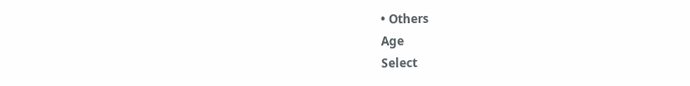• Others
Age
Select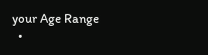your Age Range
  •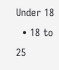Under 18
  • 18 to 25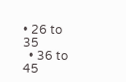• 26 to 35
  • 36 to 45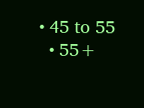• 45 to 55
  • 55+